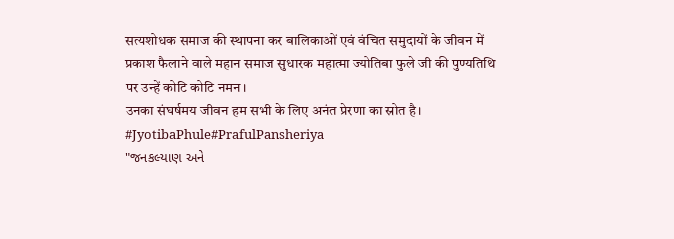सत्यशोधक समाज की स्थापना कर बालिकाओं एवं वंचित समुदायों के जीवन में प्रकाश फैलाने वाले महान समाज सुधारक महात्मा ज्योतिबा फुले जी की पुण्यतिथि पर उन्हें कोटि कोटि नमन।
उनका संघर्षमय जीवन हम सभी के लिए अनंत प्रेरणा का स्रोत है।
#JyotibaPhule#PrafulPansheriya
"જનકલ્યાણ અને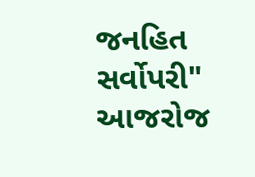જનહિત સર્વોપરી"
આજરોજ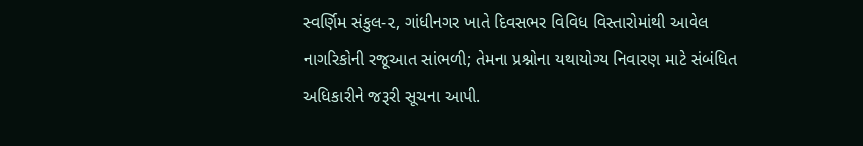સ્વર્ણિમ સંકુલ-૨, ગાંધીનગર ખાતે દિવસભર વિવિધ વિસ્તારોમાંથી આવેલ નાગરિકોની રજૂઆત સાંભળી; તેમના પ્રશ્નોના યથાયોગ્ય નિવારણ માટે સંબંધિત અધિકારીને જરૂરી સૂચના આપી.